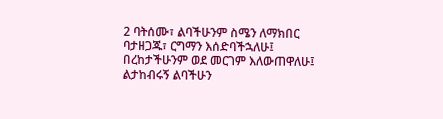2 ባትሰሙ፣ ልባችሁንም ስሜን ለማክበር ባታዘጋጁ፣ ርግማን እሰድባችኋለሁ፤ በረከታችሁንም ወደ መርገም እለውጠዋለሁ፤ ልታከብሩኝ ልባችሁን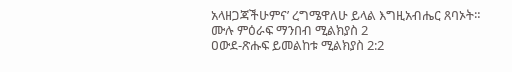አላዘጋጃችሁምና’ ረግሜዋለሁ ይላል እግዚአብሔር ጸባኦት።
ሙሉ ምዕራፍ ማንበብ ሚልክያስ 2
ዐውደ-ጽሑፍ ይመልከቱ ሚልክያስ 2:2